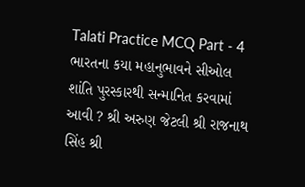Talati Practice MCQ Part - 4 ભારતના કયા મહાનુભાવને સીઓલ શાંતિ પુરસ્કારથી સન્માનિત કરવામાં આવી ? શ્રી અરુણ જેટલી શ્રી રાજનાથ સિંહ શ્રી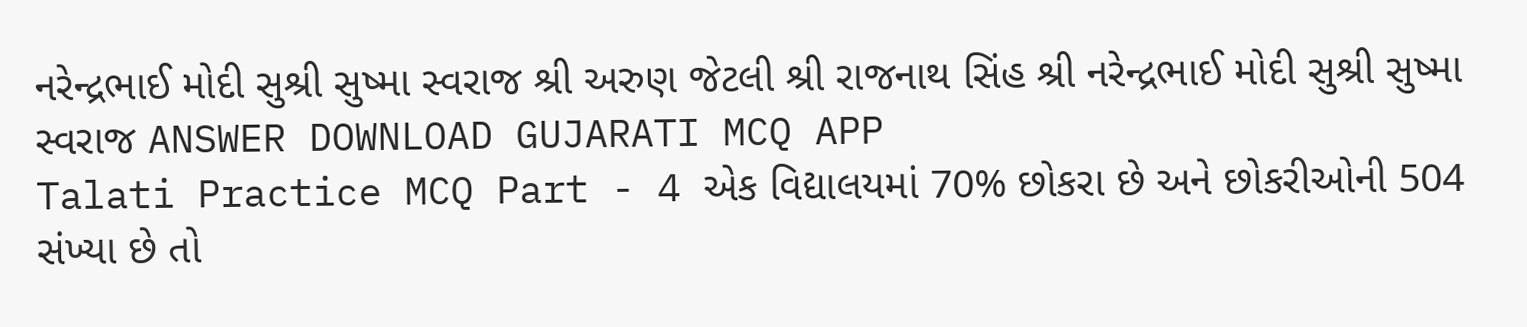નરેન્દ્રભાઈ મોદી સુશ્રી સુષ્મા સ્વરાજ શ્રી અરુણ જેટલી શ્રી રાજનાથ સિંહ શ્રી નરેન્દ્રભાઈ મોદી સુશ્રી સુષ્મા સ્વરાજ ANSWER DOWNLOAD GUJARATI MCQ APP
Talati Practice MCQ Part - 4 એક વિદ્યાલયમાં 70% છોકરા છે અને છોકરીઓની 504 સંખ્યા છે તો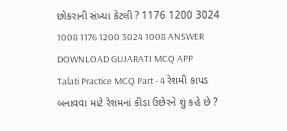છોકરાની સંખ્યા કેટલી ? 1176 1200 3024 1008 1176 1200 3024 1008 ANSWER DOWNLOAD GUJARATI MCQ APP
Talati Practice MCQ Part - 4 રેશમી કાપડ બનાવવા માટે રેશમનાં કીડા ઉછેરને શું કહે છે ?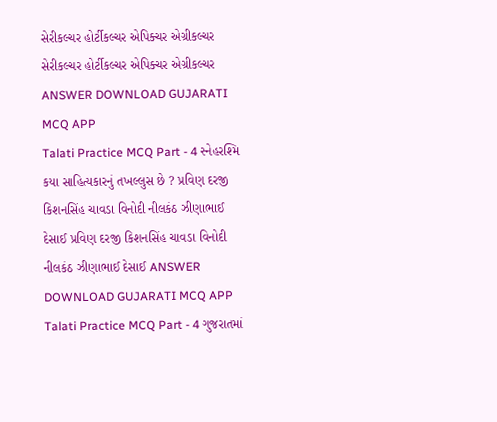સેરીકલ્ચર હોર્ટીકલ્ચર એપિક્ચર એગ્રીકલ્ચર સેરીકલ્ચર હોર્ટીકલ્ચર એપિક્ચર એગ્રીકલ્ચર ANSWER DOWNLOAD GUJARATI MCQ APP
Talati Practice MCQ Part - 4 સ્નેહરશ્મિ કયા સાહિત્યકારનું તખલ્લુસ છે ? પ્રવિણ દરજી કિશનસિંહ ચાવડા વિનોદી નીલકંઠ ઝીણાભાઈ દેસાઈ પ્રવિણ દરજી કિશનસિંહ ચાવડા વિનોદી નીલકંઠ ઝીણાભાઈ દેસાઈ ANSWER DOWNLOAD GUJARATI MCQ APP
Talati Practice MCQ Part - 4 ગુજરાતમાં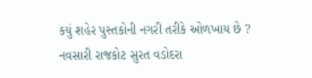કયું શહેર પુસ્તકોની નગરી તરીકે ઓળખાય છે ? નવસારી રાજકોટ સુરત વડોદરા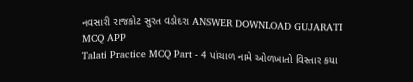નવસારી રાજકોટ સુરત વડોદરા ANSWER DOWNLOAD GUJARATI MCQ APP
Talati Practice MCQ Part - 4 પાંચાળ નામે ઓળખાતો વિસ્તાર કયા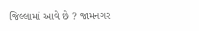જિલ્લામાં આવે છે ? જામનગર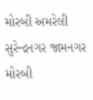મોરબી અમરેલી સુરેન્દ્રનગર જામનગર મોરબી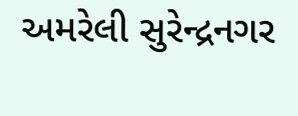અમરેલી સુરેન્દ્રનગર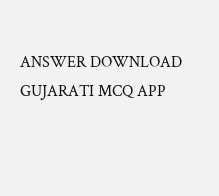ANSWER DOWNLOAD GUJARATI MCQ APP